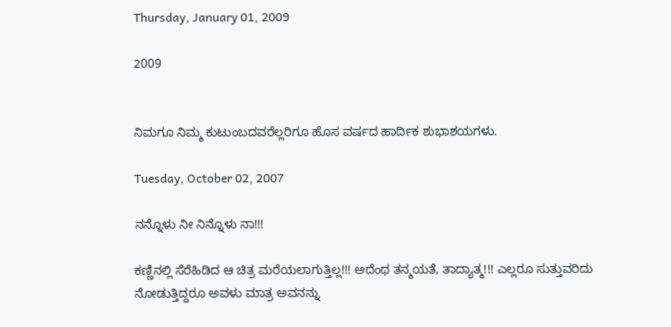Thursday, January 01, 2009

2009


ನಿಮಗೂ ನಿಮ್ಮ ಕುಟುಂಬದವರೆಲ್ಲರಿಗೂ ಹೊಸ ವರ್ಷದ ಹಾರ್ದಿಕ ಶುಭಾಶಯಗಳು.

Tuesday, October 02, 2007

ನನ್ನೊಳು ನೀ ನಿನ್ನೊಳು ನಾ!!!

ಕಣ್ಣಿನಲ್ಲಿ ಸೆರೆಹಿಡಿದ ಆ ಚಿತ್ರ ಮರೆಯಲಾಗುತ್ತಿಲ್ಲ!!! ಅದೆಂಥ ತನ್ಮಯತೆ, ತಾದ್ಯಾತ್ಮ!!! ಎಲ್ಲರೂ ಸುತ್ತುವರಿದು ನೋಡುತ್ತಿದ್ದರೂ ಅವಳು ಮಾತ್ರ ಅವನನ್ನು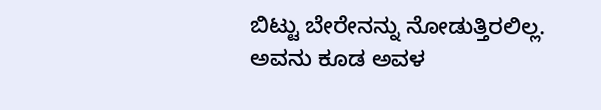ಬಿಟ್ಟು ಬೇರೇನನ್ನು ನೋಡುತ್ತಿರಲಿಲ್ಲ. ಅವನು ಕೂಡ ಅವಳ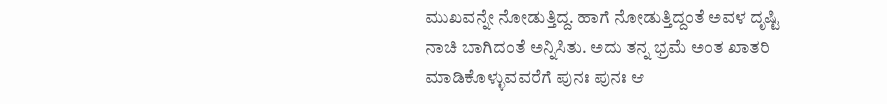ಮುಖವನ್ನೇ ನೋಡುತ್ತಿದ್ದ. ಹಾಗೆ ನೋಡುತ್ತಿದ್ದಂತೆ ಅವಳ ದೃಷ್ಟಿ ನಾಚಿ ಬಾಗಿದಂತೆ ಅನ್ನಿಸಿತು. ಅದು ತನ್ನ ಭ್ರಮೆ ಅಂತ ಖಾತರಿ ಮಾಡಿಕೊಳ್ಳುವವರೆಗೆ ಪುನಃ ಪುನಃ ಆ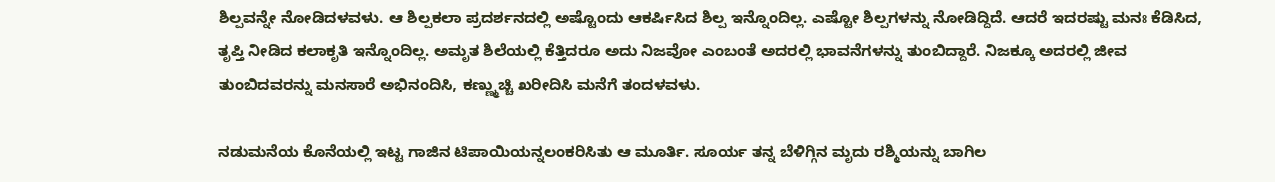ಶಿಲ್ಪವನ್ನೇ ನೋಡಿದಳವಳು. ಆ ಶಿಲ್ಪಕಲಾ ಪ್ರದರ್ಶನದಲ್ಲಿ ಅಷ್ಟೊಂದು ಆಕರ್ಷಿಸಿದ ಶಿಲ್ಪ ಇನ್ನೊಂದಿಲ್ಲ. ಎಷ್ಟೋ ಶಿಲ್ಪಗಳನ್ನು ನೋಡಿದ್ದಿದೆ. ಆದರೆ ಇದರಷ್ಟು ಮನಃ ಕೆಡಿಸಿದ, ತೃಪ್ತಿ ನೀಡಿದ ಕಲಾಕೃತಿ ಇನ್ನೊಂದಿಲ್ಲ. ಅಮೃತ ಶಿಲೆಯಲ್ಲಿ ಕೆತ್ತಿದರೂ ಅದು ನಿಜವೋ ಎಂಬಂತೆ ಅದರಲ್ಲಿ ಭಾವನೆಗಳನ್ನು ತುಂಬಿದ್ದಾರೆ. ನಿಜಕ್ಕೂ ಅದರಲ್ಲಿ ಜೀವ ತುಂಬಿದವರನ್ನು ಮನಸಾರೆ ಅಭಿನಂದಿಸಿ, ಕಣ್ಣ್ಮುಚ್ಚಿ ಖರೀದಿಸಿ ಮನೆಗೆ ತಂದಳವಳು.

ನಡುಮನೆಯ ಕೊನೆಯಲ್ಲಿ ಇಟ್ಟ ಗಾಜಿನ ಟಿಪಾಯಿಯನ್ನಲಂಕರಿಸಿತು ಆ ಮೂರ್ತಿ. ಸೂರ್ಯ ತನ್ನ ಬೆಳಿಗ್ಗಿನ ಮೃದು ರಶ್ಮಿಯನ್ನು ಬಾಗಿಲ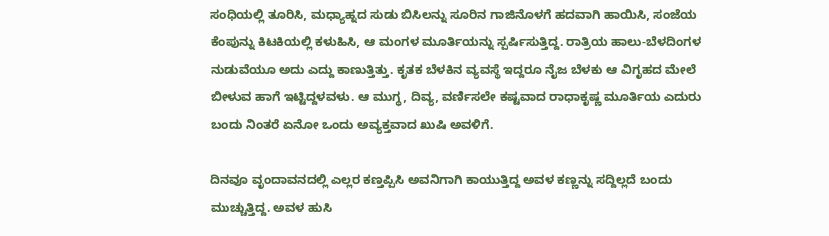ಸಂಧಿಯಲ್ಲಿ ತೂರಿಸಿ, ಮಧ್ಯಾಹ್ನದ ಸುಡು ಬಿಸಿಲನ್ನು ಸೂರಿನ ಗಾಜಿನೊಳಗೆ ಹದವಾಗಿ ಹಾಯಿಸಿ, ಸಂಜೆಯ ಕೆಂಪುನ್ನು ಕಿಟಕಿಯಲ್ಲಿ ಕಳುಹಿಸಿ, ಆ ಮಂಗಳ ಮೂರ್ತಿಯನ್ನು ಸ್ಪರ್ಷಿಸುತ್ತಿದ್ದ. ರಾತ್ರಿಯ ಹಾಲು-ಬೆಳದಿಂಗಳ ನುಡುವೆಯೂ ಅದು ಎದ್ದು ಕಾಣುತ್ತಿತ್ತು. ಕೃತಕ ಬೆಳಕಿನ ವ್ಯವಸ್ಥೆ ಇದ್ದರೂ ನೈಜ ಬೆಳಕು ಆ ವಿಗೃಹದ ಮೇಲೆ ಬೀಳುವ ಹಾಗೆ ಇಟ್ಟಿದ್ದಳವಳು. ಆ ಮುಗ್ಧ, ದಿವ್ಯ, ವರ್ಣಿಸಲೇ ಕಷ್ಟವಾದ ರಾಧಾಕೃಷ್ಣ ಮೂರ್ತಿಯ ಎದುರು ಬಂದು ನಿಂತರೆ ಏನೋ ಒಂದು ಅವ್ಯಕ್ತವಾದ ಖುಷಿ ಅವಳಿಗೆ.

ದಿನವೂ ವೃಂದಾವನದಲ್ಲಿ ಎಲ್ಲರ ಕಣ್ತಪ್ಪಿಸಿ ಅವನಿಗಾಗಿ ಕಾಯುತ್ತಿದ್ದ ಅವಳ ಕಣ್ಣನ್ನು ಸದ್ದಿಲ್ಲದೆ ಬಂದು ಮುಚ್ಚುತ್ತಿದ್ದ. ಅವಳ ಹುಸಿ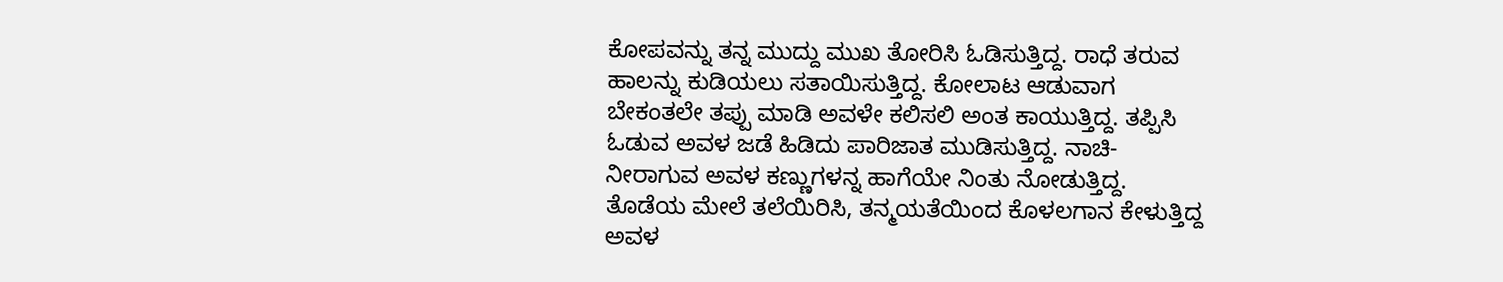ಕೋಪವನ್ನು ತನ್ನ ಮುದ್ದು ಮುಖ ತೋರಿಸಿ ಓಡಿಸುತ್ತಿದ್ದ. ರಾಧೆ ತರುವ ಹಾಲನ್ನು ಕುಡಿಯಲು ಸತಾಯಿಸುತ್ತಿದ್ದ. ಕೋಲಾಟ ಆಡುವಾಗ ಬೇಕಂತಲೇ ತಪ್ಪು ಮಾಡಿ ಅವಳೇ ಕಲಿಸಲಿ ಅಂತ ಕಾಯುತ್ತಿದ್ದ. ತಪ್ಪಿಸಿ ಓಡುವ ಅವಳ ಜಡೆ ಹಿಡಿದು ಪಾರಿಜಾತ ಮುಡಿಸುತ್ತಿದ್ದ. ನಾಚಿ-ನೀರಾಗುವ ಅವಳ ಕಣ್ಣುಗಳನ್ನ ಹಾಗೆಯೇ ನಿಂತು ನೋಡುತ್ತಿದ್ದ. ತೊಡೆಯ ಮೇಲೆ ತಲೆಯಿರಿಸಿ, ತನ್ಮಯತೆಯಿಂದ ಕೊಳಲಗಾನ ಕೇಳುತ್ತಿದ್ದ ಅವಳ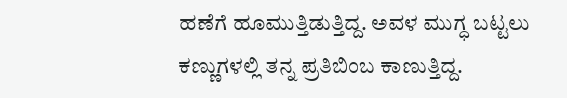ಹಣೆಗೆ ಹೂಮುತ್ತಿಡುತ್ತಿದ್ದ. ಅವಳ ಮುಗ್ಧ ಬಟ್ಟಲು ಕಣ್ಣುಗಳಲ್ಲಿ ತನ್ನ ಪ್ರತಿಬಿಂಬ ಕಾಣುತ್ತಿದ್ದ.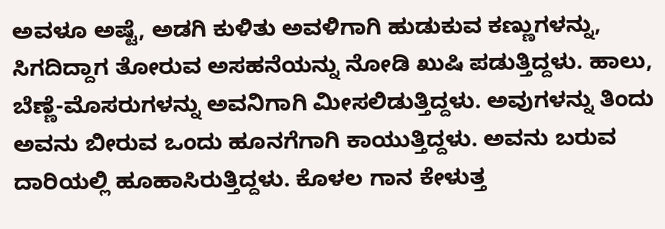ಅವಳೂ ಅಷ್ಟೆ, ಅಡಗಿ ಕುಳಿತು ಅವಳಿಗಾಗಿ ಹುಡುಕುವ ಕಣ್ಣುಗಳನ್ನು, ಸಿಗದಿದ್ದಾಗ ತೋರುವ ಅಸಹನೆಯನ್ನು ನೋಡಿ ಖುಷಿ ಪಡುತ್ತಿದ್ದಳು. ಹಾಲು, ಬೆಣ್ಣೆ-ಮೊಸರುಗಳನ್ನು ಅವನಿಗಾಗಿ ಮೀಸಲಿಡುತ್ತಿದ್ದಳು. ಅವುಗಳನ್ನು ತಿಂದು ಅವನು ಬೀರುವ ಒಂದು ಹೂನಗೆಗಾಗಿ ಕಾಯುತ್ತಿದ್ದಳು. ಅವನು ಬರುವ ದಾರಿಯಲ್ಲಿ ಹೂಹಾಸಿರುತ್ತಿದ್ದಳು. ಕೊಳಲ ಗಾನ ಕೇಳುತ್ತ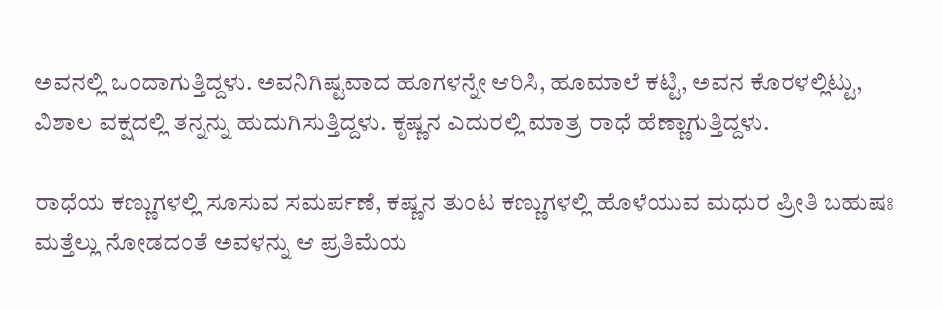ಅವನಲ್ಲಿ ಒಂದಾಗುತ್ತಿದ್ದಳು. ಅವನಿಗಿಷ್ಟವಾದ ಹೂಗಳನ್ನೇ ಆರಿಸಿ, ಹೂಮಾಲೆ ಕಟ್ಟಿ, ಅವನ ಕೊರಳಲ್ಲಿಟ್ಟು, ವಿಶಾಲ ವಕ್ಷದಲ್ಲಿ ತನ್ನನ್ನು ಹುದುಗಿಸುತ್ತಿದ್ದಳು. ಕೃಷ್ಣನ ಎದುರಲ್ಲಿ ಮಾತ್ರ ರಾಧೆ ಹೆಣ್ಣಾಗುತ್ತಿದ್ದಳು.

ರಾಧೆಯ ಕಣ್ಣುಗಳಲ್ಲಿ ಸೂಸುವ ಸಮರ್ಪಣೆ, ಕಷ್ಣನ ತುಂಟ ಕಣ್ಣುಗಳಲ್ಲಿ ಹೊಳೆಯುವ ಮಧುರ ಪ್ರೀತಿ ಬಹುಷಃ ಮತ್ತೆಲ್ಲು ನೋಡದಂತೆ ಅವಳನ್ನು ಆ ಪ್ರತಿಮೆಯ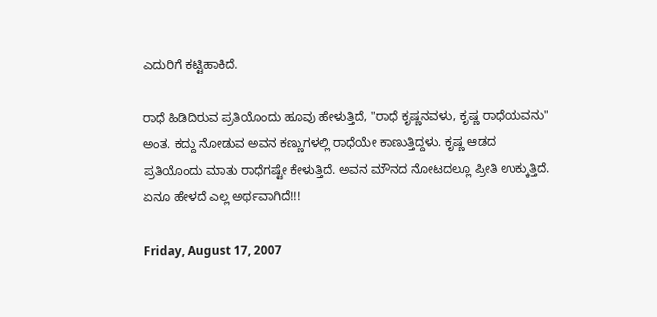ಎದುರಿಗೆ ಕಟ್ಟಿಹಾಕಿದೆ.

ರಾಧೆ ಹಿಡಿದಿರುವ ಪ್ರತಿಯೊಂದು ಹೂವು ಹೇಳುತ್ತಿದೆ, "ರಾಧೆ ಕೃಷ್ಣನವಳು, ಕೃಷ್ಣ ರಾಧೆಯವನು" ಅಂತ. ಕದ್ದು ನೋಡುವ ಅವನ ಕಣ್ಣುಗಳಲ್ಲಿ ರಾಧೆಯೇ ಕಾಣುತ್ತಿದ್ದಳು. ಕೃಷ್ಣ ಆಡದ ಪ್ರತಿಯೊಂದು ಮಾತು ರಾಧೆಗಷ್ಟೇ ಕೇಳುತ್ತಿದೆ. ಅವನ ಮೌನದ ನೋಟದಲ್ಲೂ ಪ್ರೀತಿ ಉಕ್ಕುತ್ತಿದೆ. ಏನೂ ಹೇಳದೆ ಎಲ್ಲ ಅರ್ಥವಾಗಿದೆ!!!

Friday, August 17, 2007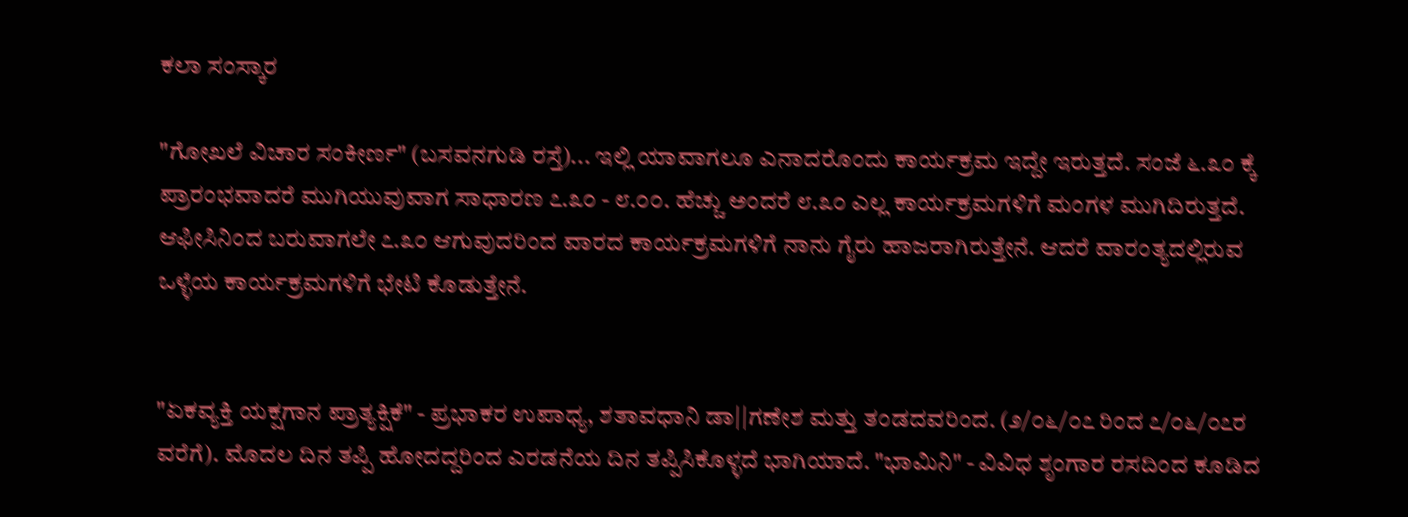ಕಲಾ ಸಂಸ್ಕಾರ

"ಗೋಖಲೆ ವಿಚಾರ ಸಂಕೀರ್ಣ" (ಬಸವನಗುಡಿ ರಸ್ತೆ)... ಇಲ್ಲಿ ಯಾವಾಗಲೂ ಎನಾದರೊಂದು ಕಾರ್ಯಕ್ರಮ ಇದ್ದೇ ಇರುತ್ತದೆ. ಸಂಜೆ ೬.೩೦ ಕ್ಕೆ ಪ್ರಾರಂಭವಾದರೆ ಮುಗಿಯುವುವಾಗ ಸಾಧಾರಣ ೭.೩೦ - ೮.೦೦. ಹೆಚ್ಚು ಅಂದರೆ ೮.೩೦ ಎಲ್ಲ ಕಾರ್ಯಕ್ರಮಗಳಿಗೆ ಮಂಗಳ ಮುಗಿದಿರುತ್ತದೆ. ಆಫೀಸಿನಿಂದ ಬರುವಾಗಲೇ ೭.೩೦ ಆಗುವುದರಿಂದ ವಾರದ ಕಾರ್ಯಕ್ರಮಗಳಿಗೆ ನಾನು ಗೈರು ಹಾಜರಾಗಿರುತ್ತೇನೆ. ಆದರೆ ವಾರಂತ್ಯದಲ್ಲಿರುವ ಒಳ್ಳೆಯ ಕಾರ್ಯಕ್ರಮಗಳಿಗೆ ಭೇಟಿ ಕೊಡುತ್ತೇನೆ.


"ಏಕವ್ಯಕ್ತಿ ಯಕ್ಷಗಾನ ಪ್ರಾತ್ಯಕ್ಷಿಕೆ" - ಪ್ರಭಾಕರ ಉಪಾಧ್ಯ, ಶತಾವಧಾನಿ ಡಾ||ಗಣೇಶ ಮತ್ತು ತಂಡದವರಿಂದ. (೨/೦೬/೦೭ ರಿಂದ ೭/೦೬/೦೭ರ ವರೆಗೆ). ಮೊದಲ ದಿನ ತಪ್ಪಿ ಹೋದದ್ದರಿಂದ ಎರಡನೆಯ ದಿನ ತಪ್ಪಿಸಿಕೊಳ್ಳದೆ ಭಾಗಿಯಾದೆ. "ಭಾಮಿನಿ" - ವಿವಿಧ ಶೃಂಗಾರ ರಸದಿಂದ ಕೂಡಿದ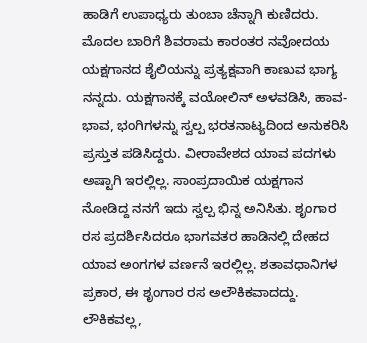ಹಾಡಿಗೆ ಉಪಾಧ್ಯರು ತುಂಬಾ ಚೆನ್ನಾಗಿ ಕುಣಿದರು. ಮೊದಲ ಬಾರಿಗೆ ಶಿವರಾಮ ಕಾರಂತರ ನವೋದಯ ಯಕ್ಷಗಾನದ ಶೈಲಿಯನ್ನು ಪ್ರತ್ಯಕ್ಷವಾಗಿ ಕಾಣುವ ಭಾಗ್ಯ ನನ್ನದು. ಯಕ್ಷಗಾನಕ್ಕೆ ವಯೋಲಿನ್ ಅಳವಡಿಸಿ, ಹಾವ-ಭಾವ, ಭಂಗಿಗಳನ್ನು ಸ್ವಲ್ಪ ಭರತನಾಟ್ಯದಿಂದ ಅನುಕರಿಸಿ ಪ್ರಸ್ತುತ ಪಡಿಸಿದ್ದರು. ವೀರಾವೇಶದ ಯಾವ ಪದಗಳು ಅಷ್ಟಾಗಿ ಇರಲ್ಲಿಲ್ಲ. ಸಾಂಪ್ರದಾಯಿಕ ಯಕ್ಷಗಾನ ನೋಡಿದ್ದ ನನಗೆ ಇದು ಸ್ವಲ್ಪ ಭಿನ್ನ ಅನಿಸಿತು. ಶೃಂಗಾರ ರಸ ಪ್ರದರ್ಶಿಸಿದರೂ ಭಾಗವತರ ಹಾಡಿನಲ್ಲಿ ದೇಹದ ಯಾವ ಅಂಗಗಳ ವರ್ಣನೆ ಇರಲ್ಲಿಲ್ಲ. ಶತಾವಧಾನಿಗಳ ಪ್ರಕಾರ, ಈ ಶೃಂಗಾರ ರಸ ಅಲೌಕಿಕವಾದದ್ದು. ಲೌಕಿಕವಲ್ಲ,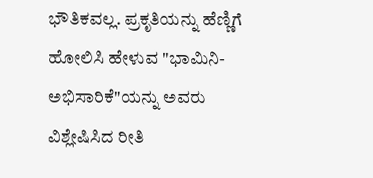ಭೌತಿಕವಲ್ಲ. ಪ್ರಕೃತಿಯನ್ನು ಹೆಣ್ಣಿಗೆ ಹೋಲಿಸಿ ಹೇಳುವ "ಭಾಮಿನಿ-ಅಭಿಸಾರಿಕೆ"ಯನ್ನು ಅವರು ವಿಶ್ಲೇಷಿಸಿದ ರೀತಿ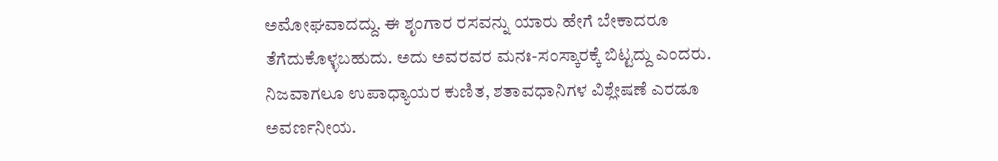ಅಮೋಘವಾದದ್ದು. ಈ ಶೃಂಗಾರ ರಸವನ್ನು ಯಾರು ಹೇಗೆ ಬೇಕಾದರೂ ತೆಗೆದುಕೊಳ್ಳಬಹುದು. ಅದು ಅವರವರ ಮನಃ-ಸಂಸ್ಕಾರಕ್ಕೆ ಬಿಟ್ಟದ್ದು ಎಂದರು. ನಿಜವಾಗಲೂ ಉಪಾಧ್ಯಾಯರ ಕುಣಿತ, ಶತಾವಧಾನಿಗಳ ವಿಶ್ಲೇಷಣೆ ಎರಡೂ ಅವರ್ಣನೀಯ.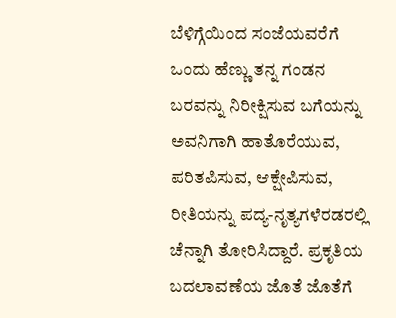ಬೆಳಿಗ್ಗೆಯಿಂದ ಸಂಜೆಯವರೆಗೆ ಒಂದು ಹೆಣ್ಣು ತನ್ನ ಗಂಡನ ಬರವನ್ನು ನಿರೀಕ್ಷಿಸುವ ಬಗೆಯನ್ನು ಅವನಿಗಾಗಿ ಹಾತೊರೆಯುವ, ಪರಿತಪಿಸುವ, ಆಕ್ಷೇಪಿಸುವ, ರೀತಿಯನ್ನು ಪದ್ಯ-ನೃತ್ಯಗಳೆರಡರಲ್ಲಿ ಚೆನ್ನಾಗಿ ತೋರಿಸಿದ್ದಾರೆ. ಪ್ರಕೃತಿಯ ಬದಲಾವಣೆಯ ಜೊತೆ ಜೊತೆಗೆ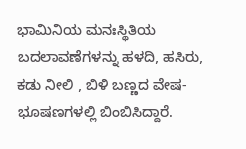ಭಾಮಿನಿಯ ಮನಃಸ್ಥಿತಿಯ ಬದಲಾವಣೆಗಳನ್ನು ಹಳದಿ, ಹಸಿರು, ಕಡು ನೀಲಿ , ಬಿಳಿ ಬಣ್ಣದ ವೇಷ-ಭೂಷಣಗಳಲ್ಲಿ ಬಿಂಬಿಸಿದ್ದಾರೆ.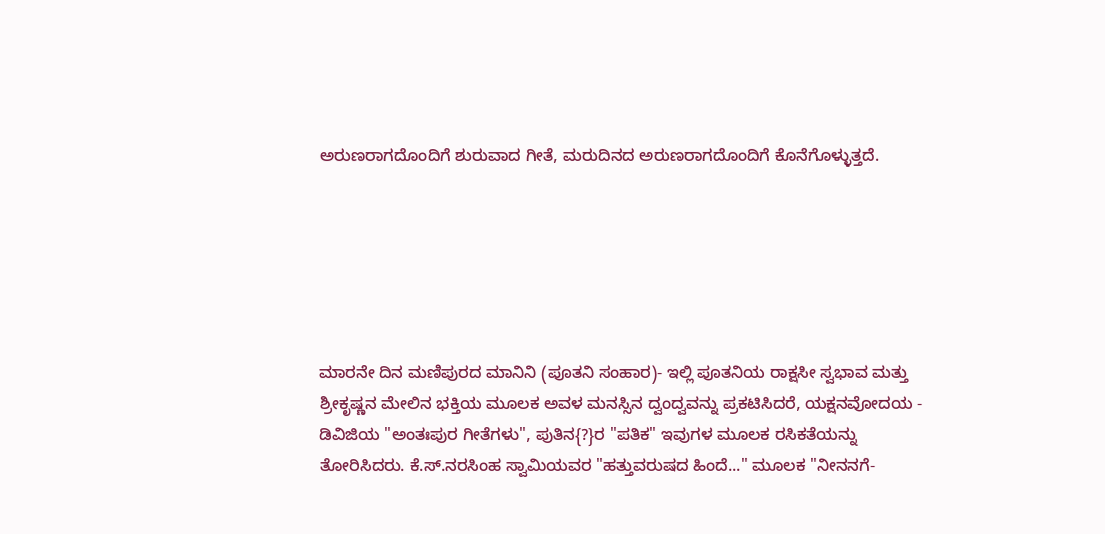ಅರುಣರಾಗದೊಂದಿಗೆ ಶುರುವಾದ ಗೀತೆ, ಮರುದಿನದ ಅರುಣರಾಗದೊಂದಿಗೆ ಕೊನೆಗೊಳ್ಳುತ್ತದೆ.






ಮಾರನೇ ದಿನ ಮಣಿಪುರದ ಮಾನಿನಿ (ಪೂತನಿ ಸಂಹಾರ)- ಇಲ್ಲಿ ಪೂತನಿಯ ರಾಕ್ಷಸೀ ಸ್ವಭಾವ ಮತ್ತು ಶ್ರೀಕೃಷ್ಣನ ಮೇಲಿನ ಭಕ್ತಿಯ ಮೂಲಕ ಅವಳ ಮನಸ್ಸಿನ ದ್ವಂದ್ವವನ್ನು ಪ್ರಕಟಿಸಿದರೆ, ಯಕ್ಷನವೋದಯ - ಡಿವಿಜಿಯ "ಅಂತಃಪುರ ಗೀತೆಗಳು", ಪುತಿನ{?}ರ "ಪತಿಕ" ಇವುಗಳ ಮೂಲಕ ರಸಿಕತೆಯನ್ನು ತೋರಿಸಿದರು. ಕೆ.ಸ್.ನರಸಿಂಹ ಸ್ವಾಮಿಯವರ "ಹತ್ತುವರುಷದ ಹಿಂದೆ..." ಮೂಲಕ "ನೀನನಗೆ-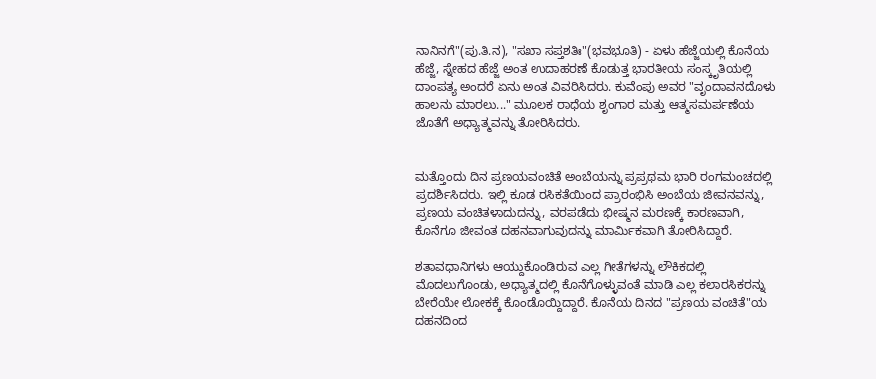ನಾನಿನಗೆ"(ಪು.ತಿ.ನ), "ಸಖಾ ಸಪ್ತಶತಿಃ"(ಭವಭೂತಿ) - ಏಳು ಹೆಜ್ಜೆಯಲ್ಲಿ ಕೊನೆಯ ಹೆಜ್ಜೆ, ಸ್ನೇಹದ ಹೆಜ್ಜೆ ಅಂತ ಉದಾಹರಣೆ ಕೊಡುತ್ತ ಭಾರತೀಯ ಸಂಸ್ಕೃತಿಯಲ್ಲಿ ದಾಂಪತ್ಯ ಅಂದರೆ ಏನು ಅಂತ ವಿವರಿಸಿದರು. ಕುವೆಂಪು ಅವರ "ವೃಂದಾವನದೊಳು ಹಾಲನು ಮಾರಲು..." ಮೂಲಕ ರಾಧೆಯ ಶೃಂಗಾರ ಮತ್ತು ಆತ್ಮಸಮರ್ಪಣೆಯ ಜೊತೆಗೆ ಅಧ್ಯಾತ್ಮವನ್ನು ತೋರಿಸಿದರು.


ಮತ್ತೊಂದು ದಿನ ಪ್ರಣಯವಂಚಿತೆ ಅಂಬೆಯನ್ನು ಪ್ರಪ್ರಥಮ ಭಾರಿ ರಂಗಮಂಚದಲ್ಲಿ ಪ್ರದರ್ಶಿಸಿದರು. ಇಲ್ಲಿ ಕೂಡ ರಸಿಕತೆಯಿಂದ ಪ್ರಾರಂಭಿಸಿ ಅಂಬೆಯ ಜೀವನವನ್ನು, ಪ್ರಣಯ ವಂಚಿತಳಾದುದನ್ನು, ವರಪಡೆದು ಭೀಷ್ಮನ ಮರಣಕ್ಕೆ ಕಾರಣವಾಗಿ, ಕೊನೆಗೂ ಜೀವಂತ ದಹನವಾಗುವುದನ್ನು ಮಾರ್ಮಿಕವಾಗಿ ತೋರಿಸಿದ್ದಾರೆ.

ಶತಾವಧಾನಿಗಳು ಆಯ್ದುಕೊಂಡಿರುವ ಎಲ್ಲ ಗೀತೆಗಳನ್ನು ಲೌಕಿಕದಲ್ಲಿ ಮೊದಲುಗೊಂಡು, ಅಧ್ಯಾತ್ಮದಲ್ಲಿ ಕೊನೆಗೊಳ್ಳುವಂತೆ ಮಾಡಿ ಎಲ್ಲ ಕಲಾರಸಿಕರನ್ನು ಬೇರೆಯೇ ಲೋಕಕ್ಕೆ ಕೊಂಡೊಯ್ದಿದ್ದಾರೆ. ಕೊನೆಯ ದಿನದ "ಪ್ರಣಯ ವಂಚಿತೆ"ಯ ದಹನದಿಂದ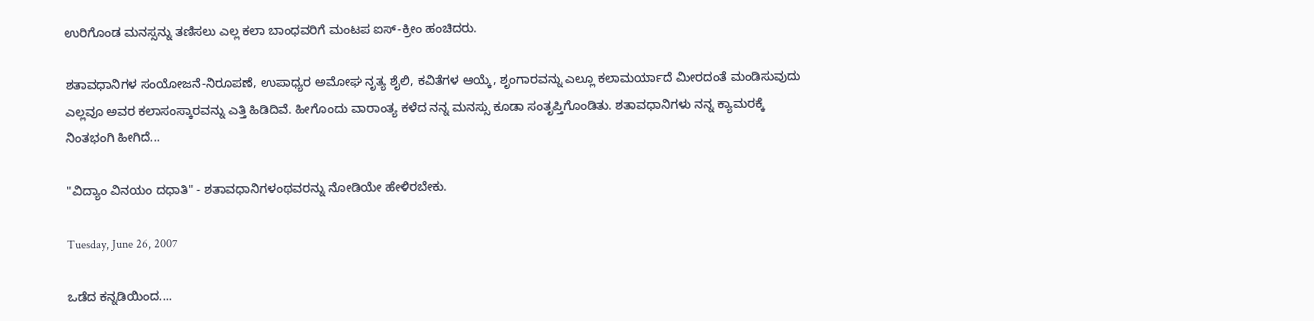ಉರಿಗೊಂಡ ಮನಸ್ಸನ್ನು ತಣಿಸಲು ಎಲ್ಲ ಕಲಾ ಬಾಂಧವರಿಗೆ ಮಂಟಪ ಐಸ್-ಕ್ರೀಂ ಹಂಚಿದರು.

ಶತಾವಧಾನಿಗಳ ಸಂಯೋಜನೆ-ನಿರೂಪಣೆ, ಉಪಾಧ್ಯರ ಅಮೋಘ ನೃತ್ಯ ಶೈಲಿ, ಕವಿತೆಗಳ ಆಯ್ಕೆ, ಶೃಂಗಾರವನ್ನು ಎಲ್ಲೂ ಕಲಾಮರ್ಯಾದೆ ಮೀರದಂತೆ ಮಂಡಿಸುವುದು ಎಲ್ಲವೂ ಅವರ ಕಲಾಸಂಸ್ಕಾರವನ್ನು ಎತ್ತಿ ಹಿಡಿದಿವೆ. ಹೀಗೊಂದು ವಾರಾಂತ್ಯ ಕಳೆದ ನನ್ನ ಮನಸ್ಸು ಕೂಡಾ ಸಂತೃಪ್ತಿಗೊಂಡಿತು. ಶತಾವಧಾನಿಗಳು ನನ್ನ ಕ್ಯಾಮರಕ್ಕೆ ನಿಂತಭಂಗಿ ಹೀಗಿದೆ...

"ವಿದ್ಯಾಂ ವಿನಯಂ ದಧಾತಿ" - ಶತಾವಧಾನಿಗಳಂಥವರನ್ನು ನೋಡಿಯೇ ಹೇಳಿರಬೇಕು.

Tuesday, June 26, 2007

ಒಡೆದ ಕನ್ನಡಿಯಿಂದ....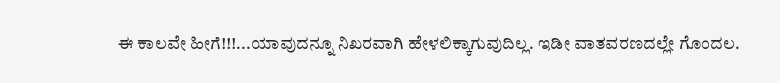ಈ ಕಾಲವೇ ಹೀಗೆ!!!...ಯಾವುದನ್ನೂ ನಿಖರವಾಗಿ ಹೇಳಲಿಕ್ಕಾಗುವುದಿಲ್ಲ. ಇಡೀ ವಾತವರಣದಲ್ಲೇ ಗೊಂದಲ.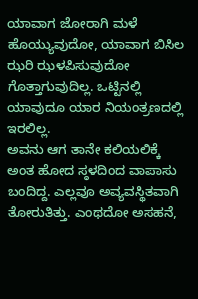ಯಾವಾಗ ಜೋರಾಗಿ ಮಳೆ ಹೊಯ್ಯುವುದೋ, ಯಾವಾಗ ಬಿಸಿಲ ಝರಿ ಝಳಪಿಸುವುದೋ ಗೊತ್ತಾಗುವುದಿಲ್ಲ. ಒಟ್ಟಿನಲ್ಲಿ ಯಾವುದೂ ಯಾರ ನಿಯಂತ್ರಣದಲ್ಲಿ ಇರಲಿಲ್ಲ.
ಅವನು ಆಗ ತಾನೇ ಕಲಿಯಲಿಕ್ಕೆ ಅಂತ ಹೋದ ಸ್ಠಳದಿಂದ ವಾಪಾಸು ಬಂದಿದ್ದ. ಎಲ್ಲವೂ ಅವ್ಯವಸ್ಥಿತವಾಗಿ ತೋರುತಿತ್ತು. ಎಂಥದೋ ಅಸಹನೆ,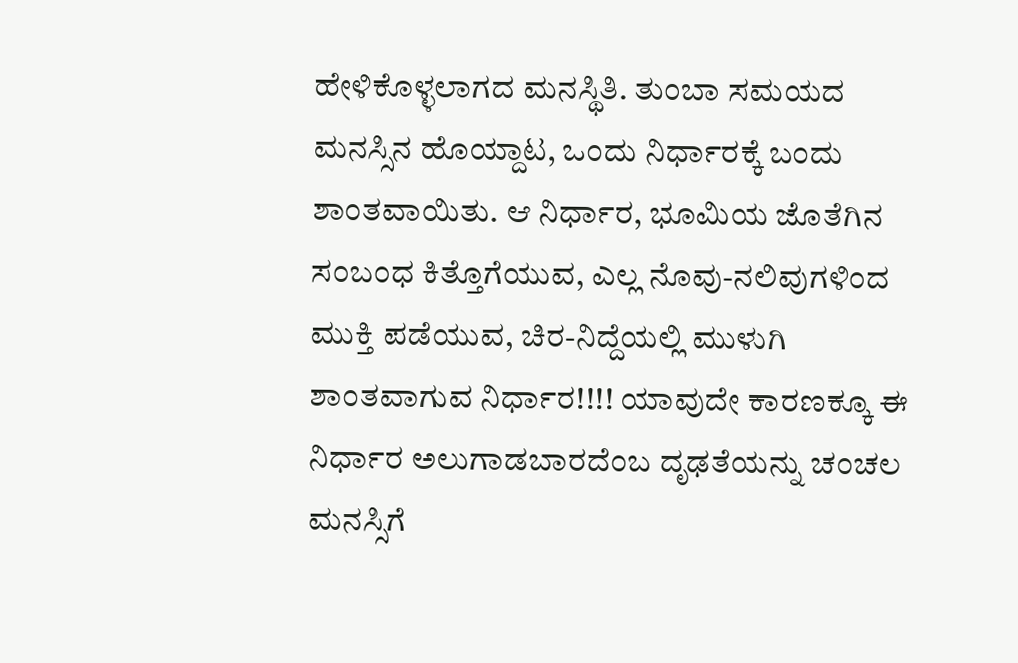ಹೇಳಿಕೊಳ್ಳಲಾಗದ ಮನಸ್ಥಿತಿ. ತುಂಬಾ ಸಮಯದ ಮನಸ್ಸಿನ ಹೊಯ್ದಾಟ, ಒಂದು ನಿರ್ಧಾರಕ್ಕೆ ಬಂದು ಶಾಂತವಾಯಿತು. ಆ ನಿರ್ಧಾರ, ಭೂಮಿಯ ಜೊತೆಗಿನ ಸಂಬಂಧ ಕಿತ್ತೊಗೆಯುವ, ಎಲ್ಲ ನೊವು-ನಲಿವುಗಳಿಂದ ಮುಕ್ತಿ ಪಡೆಯುವ, ಚಿರ-ನಿದ್ದೆಯಲ್ಲಿ ಮುಳುಗಿ ಶಾಂತವಾಗುವ ನಿರ್ಧಾರ!!!! ಯಾವುದೇ ಕಾರಣಕ್ಕೂ ಈ ನಿರ್ಧಾರ ಅಲುಗಾಡಬಾರದೆಂಬ ದೃಢತೆಯನ್ನು ಚಂಚಲ ಮನಸ್ಸಿಗೆ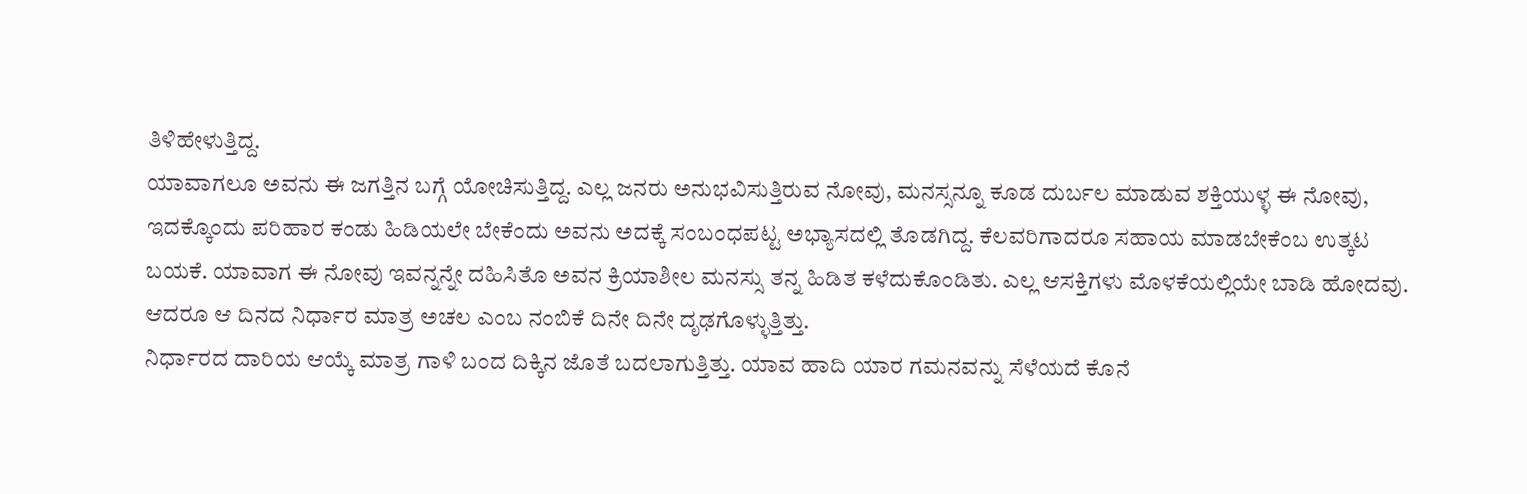ತಿಳಿಹೇಳುತ್ತಿದ್ದ.
ಯಾವಾಗಲೂ ಅವನು ಈ ಜಗತ್ತಿನ ಬಗ್ಗೆ ಯೋಚಿಸುತ್ತಿದ್ದ. ಎಲ್ಲ ಜನರು ಅನುಭವಿಸುತ್ತಿರುವ ನೋವು, ಮನಸ್ಸನ್ನೂ ಕೂಡ ದುರ್ಬಲ ಮಾಡುವ ಶಕ್ತಿಯುಳ್ಳ ಈ ನೋವು, ಇದಕ್ಕೊಂದು ಪರಿಹಾರ ಕಂಡು ಹಿಡಿಯಲೇ ಬೇಕೆಂದು ಅವನು ಅದಕ್ಕೆ ಸಂಬಂಧಪಟ್ಟ ಅಭ್ಯಾಸದಲ್ಲಿ ತೊಡಗಿದ್ದ. ಕೆಲವರಿಗಾದರೂ ಸಹಾಯ ಮಾಡಬೇಕೆಂಬ ಉತ್ಕಟ ಬಯಕೆ. ಯಾವಾಗ ಈ ನೋವು ಇವನ್ನನ್ನೇ ದಹಿಸಿತೊ ಅವನ ಕ್ರಿಯಾಶೀಲ ಮನಸ್ಸು ತನ್ನ ಹಿಡಿತ ಕಳೆದುಕೊಂಡಿತು. ಎಲ್ಲ ಆಸಕ್ತಿಗಳು ಮೊಳಕೆಯಲ್ಲಿಯೇ ಬಾಡಿ ಹೋದವು. ಆದರೂ ಆ ದಿನದ ನಿರ್ಧಾರ ಮಾತ್ರ ಅಚಲ ಎಂಬ ನಂಬಿಕೆ ದಿನೇ ದಿನೇ ದೃಢಗೊಳ್ಳುತ್ತಿತ್ತು.
ನಿರ್ಧಾರದ ದಾರಿಯ ಆಯ್ಕೆ ಮಾತ್ರ ಗಾಳಿ ಬಂದ ದಿಕ್ಕಿನ ಜೊತೆ ಬದಲಾಗುತ್ತಿತ್ತು. ಯಾವ ಹಾದಿ ಯಾರ ಗಮನವನ್ನು ಸೆಳೆಯದೆ ಕೊನೆ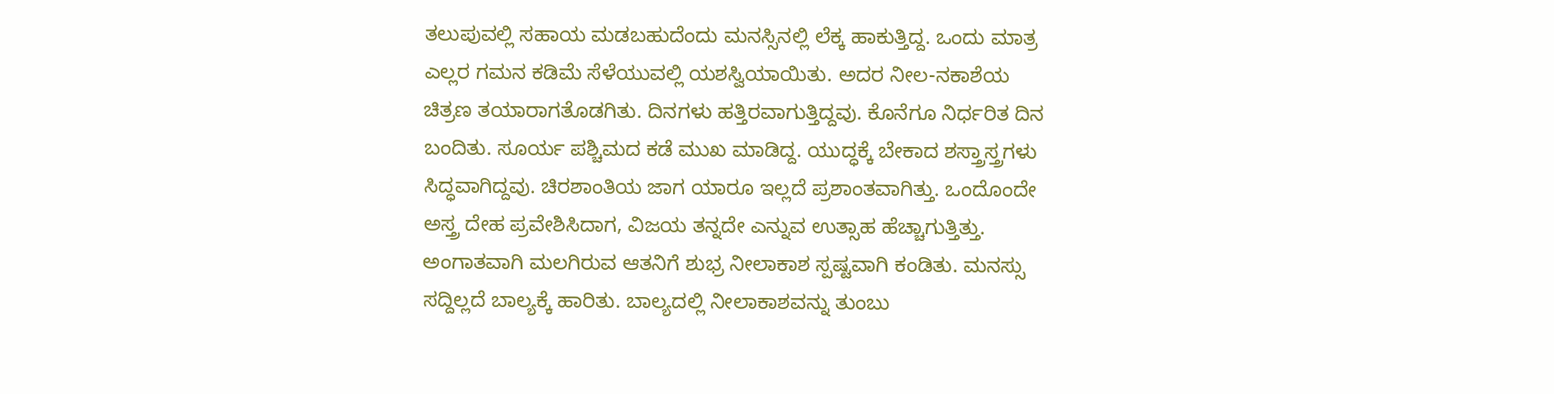ತಲುಪುವಲ್ಲಿ ಸಹಾಯ ಮಡಬಹುದೆಂದು ಮನಸ್ಸಿನಲ್ಲಿ ಲೆಕ್ಕ ಹಾಕುತ್ತಿದ್ದ. ಒಂದು ಮಾತ್ರ ಎಲ್ಲರ ಗಮನ ಕಡಿಮೆ ಸೆಳೆಯುವಲ್ಲಿ ಯಶಸ್ವಿಯಾಯಿತು. ಅದರ ನೀಲ-ನಕಾಶೆಯ ಚಿತ್ರಣ ತಯಾರಾಗತೊಡಗಿತು. ದಿನಗಳು ಹತ್ತಿರವಾಗುತ್ತಿದ್ದವು. ಕೊನೆಗೂ ನಿರ್ಧರಿತ ದಿನ ಬಂದಿತು. ಸೂರ್ಯ ಪಶ್ಚಿಮದ ಕಡೆ ಮುಖ ಮಾಡಿದ್ದ. ಯುದ್ಧಕ್ಕೆ ಬೇಕಾದ ಶಸ್ತ್ರಾಸ್ತ್ರಗಳು ಸಿದ್ಧವಾಗಿದ್ದವು. ಚಿರಶಾಂತಿಯ ಜಾಗ ಯಾರೂ ಇಲ್ಲದೆ ಪ್ರಶಾಂತವಾಗಿತ್ತು. ಒಂದೊಂದೇ ಅಸ್ತ್ರ ದೇಹ ಪ್ರವೇಶಿಸಿದಾಗ, ವಿಜಯ ತನ್ನದೇ ಎನ್ನುವ ಉತ್ಸಾಹ ಹೆಚ್ಚಾಗುತ್ತಿತ್ತು.
ಅಂಗಾತವಾಗಿ ಮಲಗಿರುವ ಆತನಿಗೆ ಶುಭ್ರ ನೀಲಾಕಾಶ ಸ್ಪಷ್ಟವಾಗಿ ಕಂಡಿತು. ಮನಸ್ಸು ಸದ್ದಿಲ್ಲದೆ ಬಾಲ್ಯಕ್ಕೆ ಹಾರಿತು. ಬಾಲ್ಯದಲ್ಲಿ ನೀಲಾಕಾಶವನ್ನು ತುಂಬು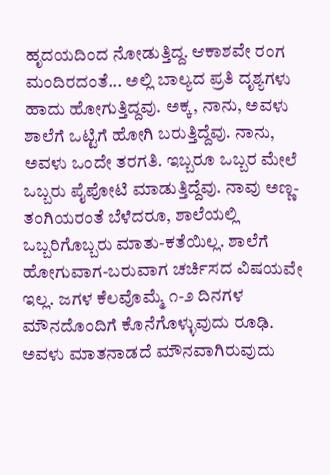ಹೃದಯದಿಂದ ನೋಡುತ್ತಿದ್ದ. ಆಕಾಶವೇ ರಂಗ ಮಂದಿರದಂತೆ... ಅಲ್ಲಿ ಬಾಲ್ಯದ ಪ್ರತಿ ದೃಶ್ಯಗಳು ಹಾದು ಹೋಗುತ್ತಿದ್ದವು. ಅಕ್ಕ, ನಾನು, ಅವಳು ಶಾಲೆಗೆ ಒಟ್ಟಿಗೆ ಹೋಗಿ ಬರುತ್ತಿದ್ದೆವು. ನಾನು, ಅವಳು ಒಂದೇ ತರಗತಿ. ಇಬ್ಬರೂ ಒಬ್ಬರ ಮೇಲೆ ಒಬ್ಬರು ಪೈಪೋಟಿ ಮಾಡುತ್ತಿದ್ದೆವು. ನಾವು ಅಣ್ಣ-ತಂಗಿಯರಂತೆ ಬೆಳೆದರೂ, ಶಾಲೆಯಲ್ಲಿ ಒಬ್ಬರಿಗೊಬ್ಬರು ಮಾತು-ಕತೆಯಿಲ್ಲ. ಶಾಲೆಗೆ ಹೋಗುವಾಗ-ಬರುವಾಗ ಚರ್ಚಿಸದ ವಿಷಯವೇ ಇಲ್ಲ. ಜಗಳ ಕೆಲವೊಮ್ಮೆ ೧-೨ ದಿನಗಳ ಮೌನದೊಂದಿಗೆ ಕೊನೆಗೊಳ್ಳುವುದು ರೂಢಿ. ಅವಳು ಮಾತನಾಡದೆ ಮೌನವಾಗಿರುವುದು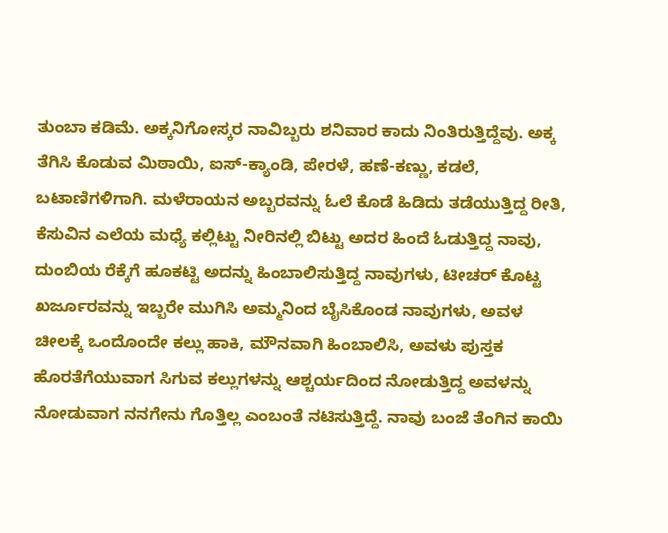ತುಂಬಾ ಕಡಿಮೆ. ಅಕ್ಕನಿಗೋಸ್ಕರ ನಾವಿಬ್ಬರು ಶನಿವಾರ ಕಾದು ನಿಂತಿರುತ್ತಿದ್ದೆವು. ಅಕ್ಕ ತೆಗಿಸಿ ಕೊಡುವ ಮಿಠಾಯಿ, ಐಸ್-ಕ್ಯಾಂಡಿ, ಪೇರಳೆ, ಹಣೆ-ಕಣ್ಣು, ಕಡಲೆ, ಬಟಾಣಿಗಳಿಗಾಗಿ. ಮಳೆರಾಯನ ಅಬ್ಬರವನ್ನು ಓಲೆ ಕೊಡೆ ಹಿಡಿದು ತಡೆಯುತ್ತಿದ್ದ ರೀತಿ, ಕೆಸುವಿನ ಎಲೆಯ ಮಧ್ಯೆ ಕಲ್ಲಿಟ್ಟು ನೀರಿನಲ್ಲಿ ಬಿಟ್ಟು ಅದರ ಹಿಂದೆ ಓಡುತ್ತಿದ್ದ ನಾವು, ದುಂಬಿಯ ರೆಕ್ಕೆಗೆ ಹೂಕಟ್ಟಿ ಅದನ್ನು ಹಿಂಬಾಲಿಸುತ್ತಿದ್ದ ನಾವುಗಳು, ಟೀಚರ್ ಕೊಟ್ಟ ಖರ್ಜೂರವನ್ನು ಇಬ್ಬರೇ ಮುಗಿಸಿ ಅಮ್ಮನಿಂದ ಬೈಸಿಕೊಂಡ ನಾವುಗಳು, ಅವಳ ಚೀಲಕ್ಕೆ ಒಂದೊಂದೇ ಕಲ್ಲು ಹಾಕಿ, ಮೌನವಾಗಿ ಹಿಂಬಾಲಿಸಿ, ಅವಳು ಪುಸ್ತಕ ಹೊರತೆಗೆಯುವಾಗ ಸಿಗುವ ಕಲ್ಲುಗಳನ್ನು ಆಶ್ಚರ್ಯದಿಂದ ನೋಡುತ್ತಿದ್ದ ಅವಳನ್ನು ನೋಡುವಾಗ ನನಗೇನು ಗೊತ್ತಿಲ್ಲ ಎಂಬಂತೆ ನಟಿಸುತ್ತಿದ್ದೆ. ನಾವು ಬಂಜೆ ತೆಂಗಿನ ಕಾಯಿ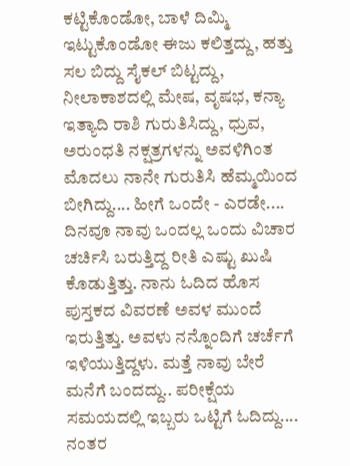ಕಟ್ಟಿಕೊಂಡೋ, ಬಾಳೆ ದಿಮ್ಮಿ ಇಟ್ಟುಕೊಂಡೋ ಈಜು ಕಲಿತ್ತದ್ದು, ಹತ್ತು ಸಲ ಬಿದ್ದು ಸೈಕಲ್ ಬಿಟ್ಟದ್ದು, ನೀಲಾಕಾಶದಲ್ಲಿ ಮೇಷ, ವೃಷಭ, ಕನ್ಯಾ ಇತ್ಯಾದಿ ರಾಶಿ ಗುರುತಿಸಿದ್ದು, ಧ್ರುವ, ಅರುಂಧತಿ ನಕ್ಷತ್ರಗಳನ್ನು ಅವಳಿಗಿಂತ ಮೊದಲು ನಾನೇ ಗುರುತಿಸಿ ಹೆಮ್ಮಯಿಂದ ಬೀಗಿದ್ದು.... ಹೀಗೆ ಒಂದೇ - ಎರಡೇ.... ದಿನವೂ ನಾವು ಒಂದಲ್ಲ ಒಂದು ವಿಚಾರ ಚರ್ಚಿಸಿ ಬರುತ್ತಿದ್ದ ರೀತಿ ಎಷ್ಟು ಖುಷಿ ಕೊಡುತ್ತಿತ್ತು. ನಾನು ಓದಿದ ಹೊಸ ಪುಸ್ತಕದ ವಿವರಣೆ ಅವಳ ಮುಂದೆ ಇರುತ್ತಿತ್ತು. ಅವಳು ನನ್ನೊಂದಿಗೆ ಚರ್ಚೆಗೆ ಇಳಿಯುತ್ತಿದ್ದಳು. ಮತ್ತೆ ನಾವು ಬೇರೆ ಮನೆಗೆ ಬಂದದ್ದು.. ಪರೀಕ್ಷೆಯ ಸಮಯದಲ್ಲಿ ಇಬ್ಬರು ಒಟ್ಟಿಗೆ ಓದಿದ್ದು.... ನಂತರ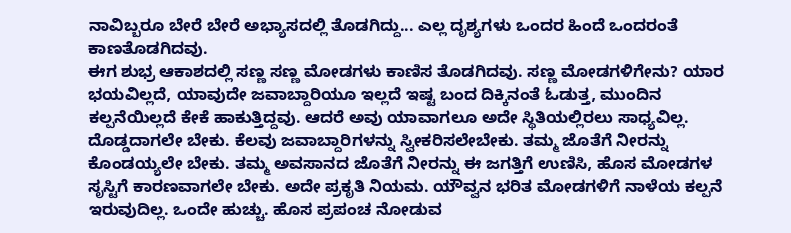ನಾವಿಬ್ಬರೂ ಬೇರೆ ಬೇರೆ ಅಭ್ಯಾಸದಲ್ಲಿ ತೊಡಗಿದ್ದು... ಎಲ್ಲ ದೃಶ್ಯಗಳು ಒಂದರ ಹಿಂದೆ ಒಂದರಂತೆ ಕಾಣತೊಡಗಿದವು.
ಈಗ ಶುಭ್ರ ಆಕಾಶದಲ್ಲಿ ಸಣ್ಣ ಸಣ್ಣ ಮೋಡಗಳು ಕಾಣಿಸ ತೊಡಗಿದವು. ಸಣ್ಣ ಮೋಡಗಳಿಗೇನು? ಯಾರ ಭಯವಿಲ್ಲದೆ, ಯಾವುದೇ ಜವಾಬ್ದಾರಿಯೂ ಇಲ್ಲದೆ ಇಷ್ಟ ಬಂದ ದಿಕ್ಕಿನಂತೆ ಓಡುತ್ತ, ಮುಂದಿನ ಕಲ್ಪನೆಯಿಲ್ಲದೆ ಕೇಕೆ ಹಾಕುತ್ತಿದ್ದವು. ಆದರೆ ಅವು ಯಾವಾಗಲೂ ಅದೇ ಸ್ಥಿತಿಯಲ್ಲಿರಲು ಸಾಧ್ಯವಿಲ್ಲ. ದೊಡ್ಡದಾಗಲೇ ಬೇಕು. ಕೆಲವು ಜವಾಬ್ದಾರಿಗಳನ್ನು ಸ್ವೀಕರಿಸಲೇಬೇಕು. ತಮ್ಮ ಜೊತೆಗೆ ನೀರನ್ನು ಕೊಂಡಯ್ಯಲೇ ಬೇಕು. ತಮ್ಮ ಅವಸಾನದ ಜೊತೆಗೆ ನೀರನ್ನು ಈ ಜಗತ್ತಿಗೆ ಉಣಿಸಿ, ಹೊಸ ಮೋಡಗಳ ಸೃಸ್ಟಿಗೆ ಕಾರಣವಾಗಲೇ ಬೇಕು. ಅದೇ ಪ್ರಕೃತಿ ನಿಯಮ. ಯೌವ್ವನ ಭರಿತ ಮೋಡಗಳಿಗೆ ನಾಳೆಯ ಕಲ್ಪನೆ ಇರುವುದಿಲ್ಲ. ಒಂದೇ ಹುಚ್ಚು. ಹೊಸ ಪ್ರಪಂಚ ನೋಡುವ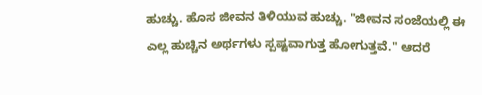ಹುಚ್ಚು. ಹೊಸ ಜೀವನ ತಿಳಿಯುವ ಹುಚ್ಚು. "ಜೀವನ ಸಂಜೆಯಲ್ಲಿ ಈ ಎಲ್ಲ ಹುಚ್ಚಿನ ಅರ್ಥಗಳು ಸ್ಪಷ್ಟವಾಗುತ್ತ ಹೋಗುತ್ತವೆ." ಆದರೆ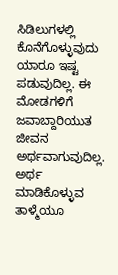ಸಿಡಿಲುಗಳಲ್ಲಿ ಕೊನೆಗೊಳ್ಳುವುದು ಯಾರೂ ಇಷ್ಟ ಪಡುವುದಿಲ್ಲ. ಈ ಮೋಡಗಳಿಗೆ ಜವಾಬ್ದಾರಿಯುತ ಜೀವನ ಅರ್ಥವಾಗುವುದಿಲ್ಲ. ಅರ್ಥ ಮಾಡಿಕೊಳ್ಳುವ ತಾಳ್ಮೆಯೂ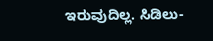ಇರುವುದಿಲ್ಲ. ಸಿಡಿಲು-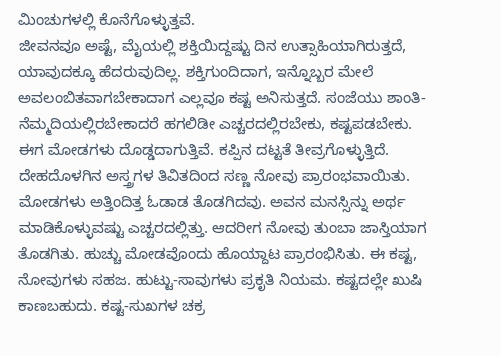ಮಿಂಚುಗಳಲ್ಲಿ ಕೊನೆಗೊಳ್ಳುತ್ತವೆ.
ಜೀವನವೂ ಅಷ್ಟೆ, ಮೈಯಲ್ಲಿ ಶಕ್ತಿಯಿದ್ದಷ್ಟು ದಿನ ಉತ್ಸಾಹಿಯಾಗಿರುತ್ತದೆ, ಯಾವುದಕ್ಕೂ ಹೆದರುವುದಿಲ್ಲ. ಶಕ್ತಿಗುಂದಿದಾಗ, ಇನ್ನೊಬ್ಬರ ಮೇಲೆ ಅವಲಂಬಿತವಾಗಬೇಕಾದಾಗ ಎಲ್ಲವೂ ಕಷ್ಟ ಅನಿಸುತ್ತದೆ. ಸಂಜೆಯು ಶಾಂತಿ-ನೆಮ್ಮದಿಯಲ್ಲಿರಬೇಕಾದರೆ ಹಗಲಿಡೀ ಎಚ್ಚರದಲ್ಲಿರಬೇಕು, ಕಷ್ಟಪಡಬೇಕು.
ಈಗ ಮೋಡಗಳು ದೊಡ್ಡದಾಗುತ್ತಿವೆ. ಕಪ್ಪಿನ ದಟ್ಟತೆ ತೀವ್ರಗೊಳ್ಳುತ್ತಿದೆ. ದೇಹದೊಳಗಿನ ಅಸ್ತ್ರಗಳ ತಿವಿತದಿಂದ ಸಣ್ಣ ನೋವು ಪ್ರಾರಂಭವಾಯಿತು. ಮೋಡಗಳು ಅತ್ತಿಂದಿತ್ತ ಓಡಾಡ ತೊಡಗಿದವು. ಅವನ ಮನಸ್ಸಿನ್ನು ಅರ್ಥ ಮಾಡಿಕೊಳ್ಳುವಷ್ಟು ಎಚ್ಚರದಲ್ಲಿತ್ತು. ಆದರೀಗ ನೋವು ತುಂಬಾ ಜಾಸ್ತಿಯಾಗ ತೊಡಗಿತು. ಹುಚ್ಚು ಮೋಡವೊಂದು ಹೊಯ್ದಾಟ ಪ್ರಾರಂಭಿಸಿತು. ಈ ಕಷ್ಟ, ನೋವುಗಳು ಸಹಜ. ಹುಟ್ಟು-ಸಾವುಗಳು ಪ್ರಕೃತಿ ನಿಯಮ. ಕಷ್ಟದಲ್ಲೇ ಖುಷಿ ಕಾಣಬಹುದು. ಕಷ್ಟ-ಸುಖಗಳ ಚಕ್ರ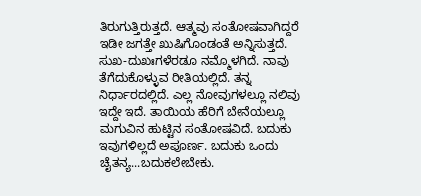ತಿರುಗುತ್ತಿರುತ್ತದೆ. ಆತ್ಮವು ಸಂತೋಷವಾಗಿದ್ದರೆ ಇಡೀ ಜಗತ್ತೇ ಖುಷಿಗೊಂಡಂತೆ ಅನ್ನಿಸುತ್ತದೆ. ಸುಖ-ದುಖಃಗಳೆರಡೂ ನಮ್ಮೊಳಗಿದೆ. ನಾವು ತೆಗೆದುಕೊಳ್ಳುವ ರೀತಿಯಲ್ಲಿದೆ. ತನ್ನ ನಿರ್ಧಾರದಲ್ಲಿದೆ. ಎಲ್ಲ ನೋವುಗಳಲ್ಲೂ ನಲಿವು ಇದ್ದೇ ಇದೆ. ತಾಯಿಯ ಹೆರಿಗೆ ಬೇನೆಯಲ್ಲೂ ಮಗುವಿನ ಹುಟ್ಟಿನ ಸಂತೋಷವಿದೆ. ಬದುಕು ಇವುಗಳಿಲ್ಲದೆ ಅಪೂರ್ಣ. ಬದುಕು ಒಂದು ಚೈತನ್ಯ...ಬದುಕಲೇಬೇಕು.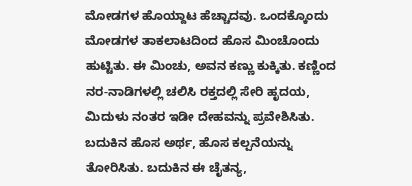ಮೋಡಗಳ ಹೊಯ್ದಾಟ ಹೆಚ್ಚಾದವು. ಒಂದಕ್ಕೊಂದು ಮೋಡಗಳ ತಾಕಲಾಟದಿಂದ ಹೊಸ ಮಿಂಚೊಂದು ಹುಟ್ಟಿತು. ಈ ಮಿಂಚು, ಅವನ ಕಣ್ಣು ಕುಕ್ಕಿತು. ಕಣ್ಣಿಂದ ನರ-ನಾಡಿಗಳಲ್ಲಿ ಚಲಿಸಿ ರಕ್ತದಲ್ಲಿ ಸೇರಿ ಹೃದಯ, ಮಿದುಳು ನಂತರ ಇಡೀ ದೇಹವನ್ನು ಪ್ರವೇಶಿಸಿತು. ಬದುಕಿನ ಹೊಸ ಅರ್ಥ, ಹೊಸ ಕಲ್ಪನೆಯನ್ನು ತೋರಿಸಿತು. ಬದುಕಿನ ಈ ಚೈತನ್ಯ,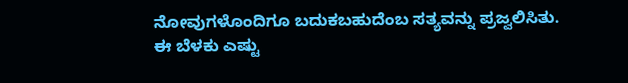ನೋವುಗಳೊಂದಿಗೂ ಬದುಕಬಹುದೆಂಬ ಸತ್ಯವನ್ನು ಪ್ರಜ್ವಲಿಸಿತು. ಈ ಬೆಳಕು ಎಷ್ಟು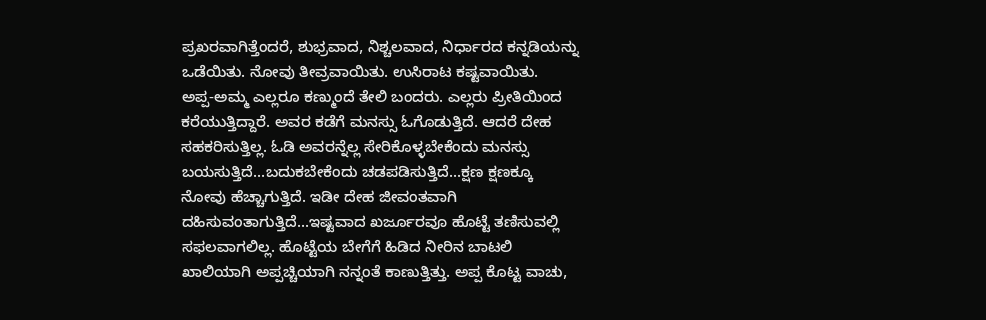ಪ್ರಖರವಾಗಿತ್ತೆಂದರೆ, ಶುಭ್ರವಾದ, ನಿಶ್ಚಲವಾದ, ನಿರ್ಧಾರದ ಕನ್ನಡಿಯನ್ನು ಒಡೆಯಿತು. ನೋವು ತೀವ್ರವಾಯಿತು. ಉಸಿರಾಟ ಕಷ್ಟವಾಯಿತು.
ಅಪ್ಪ-ಅಮ್ಮ ಎಲ್ಲರೂ ಕಣ್ಮುಂದೆ ತೇಲಿ ಬಂದರು. ಎಲ್ಲರು ಪ್ರೀತಿಯಿಂದ ಕರೆಯುತ್ತಿದ್ದಾರೆ. ಅವರ ಕಡೆಗೆ ಮನಸ್ಸು ಓಗೊಡುತ್ತಿದೆ. ಆದರೆ ದೇಹ ಸಹಕರಿಸುತ್ತಿಲ್ಲ. ಓಡಿ ಅವರನ್ನೆಲ್ಲ ಸೇರಿಕೊಳ್ಳಬೇಕೆಂದು ಮನಸ್ಸು ಬಯಸುತ್ತಿದೆ...ಬದುಕಬೇಕೆಂದು ಚಡಪಡಿಸುತ್ತಿದೆ...ಕ್ಷಣ ಕ್ಷಣಕ್ಕೂ ನೋವು ಹೆಚ್ಚಾಗುತ್ತಿದೆ. ಇಡೀ ದೇಹ ಜೀವಂತವಾಗಿ ದಹಿಸುವಂತಾಗುತ್ತಿದೆ...ಇಷ್ಟವಾದ ಖರ್ಜೂರವೂ ಹೊಟ್ಟೆ ತಣಿಸುವಲ್ಲಿ ಸಫಲವಾಗಲಿಲ್ಲ. ಹೊಟ್ಟೆಯ ಬೇಗೆಗೆ ಹಿಡಿದ ನೀರಿನ ಬಾಟಲಿ ಖಾಲಿಯಾಗಿ ಅಪ್ಪಚ್ಚಿಯಾಗಿ ನನ್ನಂತೆ ಕಾಣುತ್ತಿತ್ತು. ಅಪ್ಪ ಕೊಟ್ಟ ವಾಚು,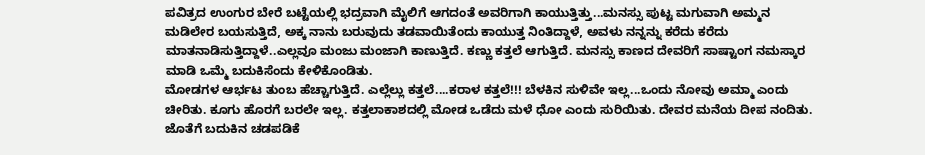ಪವಿತ್ರದ ಉಂಗುರ ಬೇರೆ ಬಟ್ಟೆಯಲ್ಲಿ ಭದ್ರವಾಗಿ ಮೈಲಿಗೆ ಆಗದಂತೆ ಅವರಿಗಾಗಿ ಕಾಯುತ್ತಿತ್ತು...ಮನಸ್ಸು ಪುಟ್ಟ ಮಗುವಾಗಿ ಅಮ್ಮನ ಮಡಿಲೇರ ಬಯಸುತ್ತಿದೆ, ಅಕ್ಕ ನಾನು ಬರುವುದು ತಡವಾಯಿತೆಂದು ಕಾಯುತ್ತ ನಿಂತಿದ್ದಾಳೆ, ಅವಳು ನನ್ನನ್ನು ಕರೆದು ಕರೆದು ಮಾತನಾಡಿಸುತ್ತಿದ್ದಾಳೆ..ಎಲ್ಲವೂ ಮಂಜು ಮಂಜಾಗಿ ಕಾಣುತ್ತಿದೆ. ಕಣ್ಣು ಕತ್ತಲೆ ಆಗುತ್ತಿದೆ. ಮನಸ್ಸು ಕಾಣದ ದೇವರಿಗೆ ಸಾಷ್ಟಾಂಗ ನಮಸ್ಕಾರ ಮಾಡಿ ಒಮ್ಮೆ ಬದುಕಿಸೆಂದು ಕೇಳಿಕೊಂಡಿತು.
ಮೋಡಗಳ ಆರ್ಭಟ ತುಂಬ ಹೆಚ್ಚಾಗುತ್ತಿದೆ. ಎಲ್ಲೆಲ್ಲು ಕತ್ತಲೆ....ಕರಾಳ ಕತ್ತಲೆ!!! ಬೆಳಕಿನ ಸುಳಿವೇ ಇಲ್ಲ...ಒಂದು ನೋವು ಅಮ್ಮಾ ಎಂದು ಚೀರಿತು. ಕೂಗು ಹೊರಗೆ ಬರಲೇ ಇಲ್ಲ. ಕತ್ತಲಾಕಾಶದಲ್ಲಿ ಮೋಡ ಒಡೆದು ಮಳೆ ಧೋ ಎಂದು ಸುರಿಯಿತು. ದೇವರ ಮನೆಯ ದೀಪ ನಂದಿತು. ಜೊತೆಗೆ ಬದುಕಿನ ಚಡಪಡಿಕೆ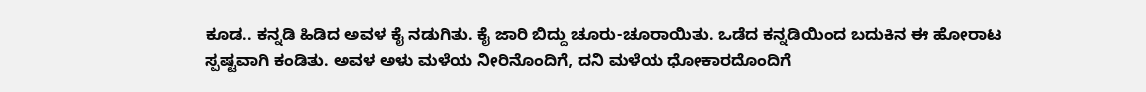ಕೂಡ.. ಕನ್ನಡಿ ಹಿಡಿದ ಅವಳ ಕೈ ನಡುಗಿತು. ಕೈ ಜಾರಿ ಬಿದ್ದು ಚೂರು-ಚೂರಾಯಿತು. ಒಡೆದ ಕನ್ನಡಿಯಿಂದ ಬದುಕಿನ ಈ ಹೋರಾಟ ಸ್ಪಷ್ಟವಾಗಿ ಕಂಡಿತು. ಅವಳ ಅಳು ಮಳೆಯ ನೀರಿನೊಂದಿಗೆ, ದನಿ ಮಳೆಯ ಧೋಕಾರದೊಂದಿಗೆ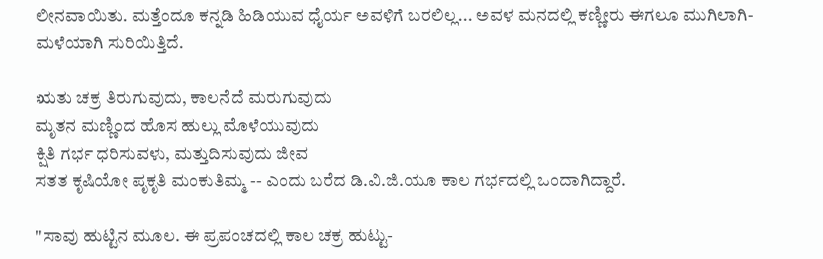ಲೀನವಾಯಿತು. ಮತ್ತೆಂದೂ ಕನ್ನಡಿ ಹಿಡಿಯುವ ಧೈರ್ಯ ಅವಳಿಗೆ ಬರಲಿಲ್ಲ... ಅವಳ ಮನದಲ್ಲಿ ಕಣ್ಣೀರು ಈಗಲೂ ಮುಗಿಲಾಗಿ-ಮಳೆಯಾಗಿ ಸುರಿಯಿತ್ತಿದೆ.

ಋತು ಚಕ್ರ ತಿರುಗುವುದು, ಕಾಲನೆದೆ ಮರುಗುವುದು
ಮೃತನ ಮಣ್ಣಿಂದ ಹೊಸ ಹುಲ್ಲು ಮೊಳೆಯುವುದು
ಕ್ಷಿತಿ ಗರ್ಭ ಧರಿಸುವಳು, ಮತ್ತುದಿಸುವುದು ಜೀವ
ಸತತ ಕೃಷಿಯೋ ಪೃಕೃತಿ ಮಂಕುತಿಮ್ಮ -- ಎಂದು ಬರೆದ ಡಿ.ವಿ.ಜಿ.ಯೂ ಕಾಲ ಗರ್ಭದಲ್ಲಿ ಒಂದಾಗಿದ್ದಾರೆ.

"ಸಾವು ಹುಟ್ಟಿನ ಮೂಲ. ಈ ಪ್ರಪಂಚದಲ್ಲಿ ಕಾಲ ಚಕ್ರ ಹುಟ್ಟು-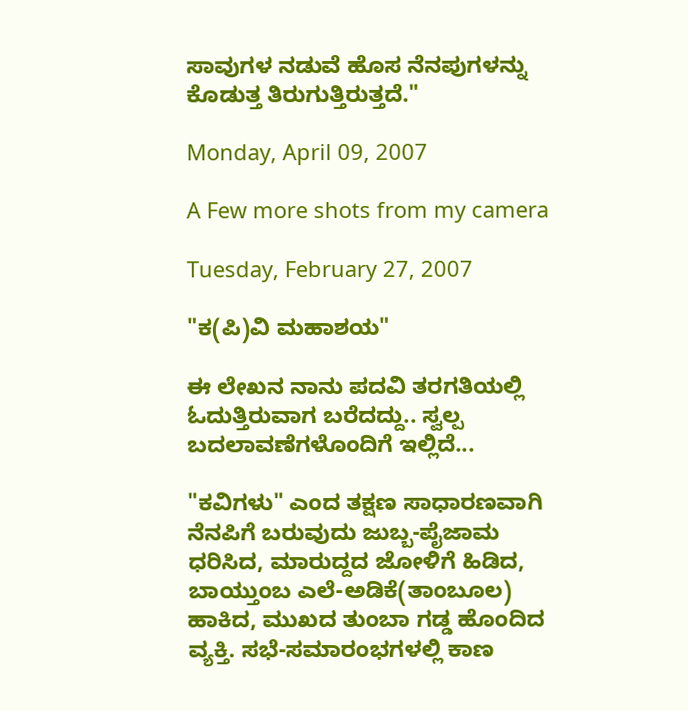ಸಾವುಗಳ ನಡುವೆ ಹೊಸ ನೆನಪುಗಳನ್ನು ಕೊಡುತ್ತ ತಿರುಗುತ್ತಿರುತ್ತದೆ."

Monday, April 09, 2007

A Few more shots from my camera

Tuesday, February 27, 2007

"ಕ(ಪಿ)ವಿ ಮಹಾಶಯ"

ಈ ಲೇಖನ ನಾನು ಪದವಿ ತರಗತಿಯಲ್ಲಿ ಓದುತ್ತಿರುವಾಗ ಬರೆದದ್ದು.. ಸ್ವಲ್ಪ ಬದಲಾವಣೆಗಳೊಂದಿಗೆ ಇಲ್ಲಿದೆ...

"ಕವಿಗಳು" ಎಂದ ತಕ್ಷಣ ಸಾಧಾರಣವಾಗಿ ನೆನಪಿಗೆ ಬರುವುದು ಜುಬ್ಬ-ಪೈಜಾಮ ಧರಿಸಿದ, ಮಾರುದ್ದದ ಜೋಳಿಗೆ ಹಿಡಿದ, ಬಾಯ್ತುಂಬ ಎಲೆ-ಅಡಿಕೆ(ತಾಂಬೂಲ) ಹಾಕಿದ, ಮುಖದ ತುಂಬಾ ಗಡ್ಡ ಹೊಂದಿದ ವ್ಯಕ್ತಿ. ಸಭೆ-ಸಮಾರಂಭಗಳಲ್ಲಿ ಕಾಣ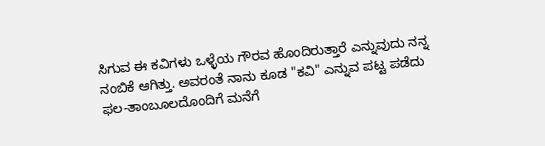ಸಿಗುವ ಈ ಕವಿಗಳು ಒಳ್ಳೆಯ ಗೌರವ ಹೊಂದಿರುತ್ತಾರೆ ಎನ್ನುವುದು ನನ್ನ ನಂಬಿಕೆ ಆಗಿತ್ತು. ಅವರಂತೆ ನಾನು ಕೂಡ "ಕವಿ" ಎನ್ನುವ ಪಟ್ಟ ಪಡೆದು ಫಲ-ತಾಂಬೂಲದೊಂದಿಗೆ ಮನೆಗೆ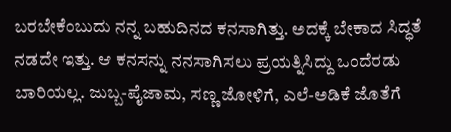ಬರಬೇಕೆಂಬುದು ನನ್ನ ಬಹುದಿನದ ಕನಸಾಗಿತ್ತು. ಅದಕ್ಕೆ ಬೇಕಾದ ಸಿದ್ಧತೆ ನಡದೇ ಇತ್ತು. ಆ ಕನಸನ್ನು ನನಸಾಗಿಸಲು ಪ್ರಯತ್ನಿಸಿದ್ದು ಒಂದೆರಡು ಬಾರಿಯಲ್ಲ. ಜುಬ್ಬ-ಪೈಜಾಮ, ಸಣ್ಣ ಜೋಳಿಗೆ, ಎಲೆ-ಅಡಿಕೆ ಜೊತೆಗೆ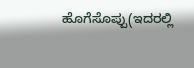ಹೊಗೆಸೊಪ್ಪು(ಇದರಲ್ಲಿ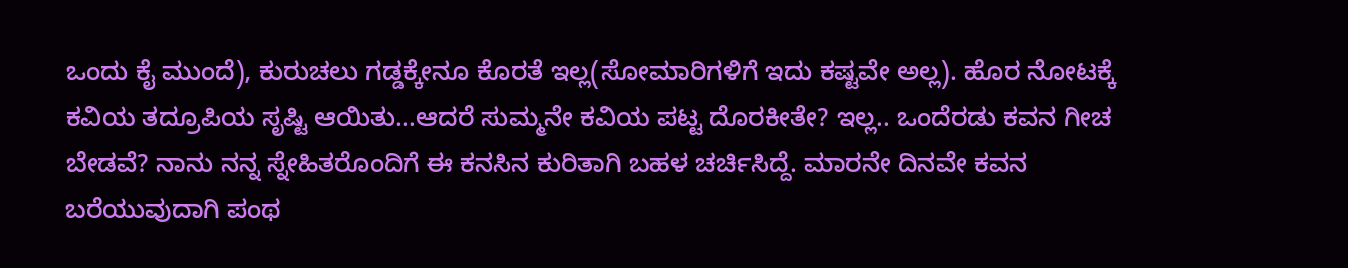ಒಂದು ಕೈ ಮುಂದೆ), ಕುರುಚಲು ಗಡ್ಡಕ್ಕೇನೂ ಕೊರತೆ ಇಲ್ಲ(ಸೋಮಾರಿಗಳಿಗೆ ಇದು ಕಷ್ಟವೇ ಅಲ್ಲ). ಹೊರ ನೋಟಕ್ಕೆ ಕವಿಯ ತದ್ರೂಪಿಯ ಸೃಷ್ಟಿ ಆಯಿತು...ಆದರೆ ಸುಮ್ಮನೇ ಕವಿಯ ಪಟ್ಟ ದೊರಕೀತೇ? ಇಲ್ಲ.. ಒಂದೆರಡು ಕವನ ಗೀಚ ಬೇಡವೆ? ನಾನು ನನ್ನ ಸ್ನೇಹಿತರೊಂದಿಗೆ ಈ ಕನಸಿನ ಕುರಿತಾಗಿ ಬಹಳ ಚರ್ಚಿಸಿದ್ದೆ. ಮಾರನೇ ದಿನವೇ ಕವನ ಬರೆಯುವುದಾಗಿ ಪಂಥ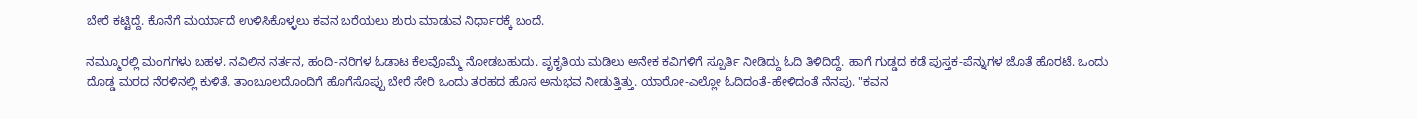ಬೇರೆ ಕಟ್ಟಿದ್ದೆ. ಕೊನೆಗೆ ಮರ್ಯಾದೆ ಉಳಿಸಿಕೊಳ್ಳಲು ಕವನ ಬರೆಯಲು ಶುರು ಮಾಡುವ ನಿರ್ಧಾರಕ್ಕೆ ಬಂದೆ.

ನಮ್ಮೂರಲ್ಲಿ ಮಂಗಗಳು ಬಹಳ. ನವಿಲಿನ ನರ್ತನ, ಹಂದಿ-ನರಿಗಳ ಓಡಾಟ ಕೆಲವೊಮ್ಮೆ ನೋಡಬಹುದು. ಪೃಕೃತಿಯ ಮಡಿಲು ಅನೇಕ ಕವಿಗಳಿಗೆ ಸ್ಪೂರ್ತಿ ನೀಡಿದ್ದು ಓದಿ ತಿಳಿದಿದ್ದೆ. ಹಾಗೆ ಗುಡ್ಡದ ಕಡೆ ಪುಸ್ತಕ-ಪೆನ್ನುಗಳ ಜೊತೆ ಹೊರಟೆ. ಒಂದು ದೊಡ್ಡ ಮರದ ನೆರಳಿನಲ್ಲಿ ಕುಳಿತೆ. ತಾಂಬೂಲದೊಂದಿಗೆ ಹೊಗೆಸೊಪ್ಪು ಬೇರೆ ಸೇರಿ ಒಂದು ತರಹದ ಹೊಸ ಅನುಭವ ನೀಡುತ್ತಿತ್ತು. ಯಾರೋ-ಎಲ್ಲೋ ಓದಿದಂತೆ-ಹೇಳಿದಂತೆ ನೆನಪು. "ಕವನ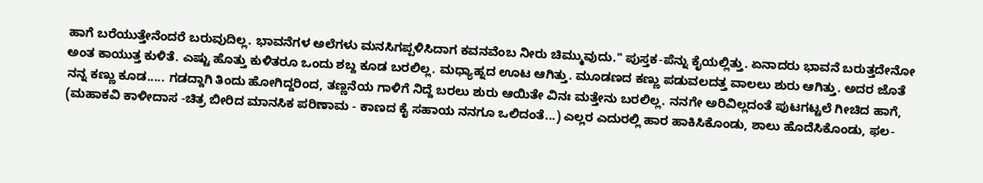ಹಾಗೆ ಬರೆಯುತ್ತೇನೆಂದರೆ ಬರುವುದಿಲ್ಲ. ಭಾವನೆಗಳ ಅಲೆಗಳು ಮನಸಿಗಪ್ಪಳಿಸಿದಾಗ ಕವನವೆಂಬ ನೀರು ಚಿಮ್ಮುವುದು." ಪುಸ್ತಕ-ಪೆನ್ನು ಕೈಯಲ್ಲಿತ್ತು. ಏನಾದರು ಭಾವನೆ ಬರುತ್ತದೇನೋ ಅಂತ ಕಾಯುತ್ತ ಕುಳಿತೆ. ಎಷ್ಟು ಹೊತ್ತು ಕುಳಿತರೂ ಒಂದು ಶಬ್ದ ಕೂಡ ಬರಲಿಲ್ಲ. ಮಧ್ಯಾಹ್ನದ ಊಟ ಆಗಿತ್ತು. ಮೂಡಣದ ಕಣ್ಣು ಪಡುವಲದತ್ತ ವಾಲಲು ಶುರು ಆಗಿತ್ತು. ಅದರ ಜೊತೆ ನನ್ನ ಕಣ್ಣು ಕೂಡ..... ಗಡದ್ದಾಗಿ ತಿಂದು ಹೋಗಿದ್ದರಿಂದ, ತಣ್ಣನೆಯ ಗಾಳಿಗೆ ನಿದ್ದೆ ಬರಲು ಶುರು ಆಯಿತೇ ವಿನಃ ಮತ್ತೇನು ಬರಲಿಲ್ಲ. ನನಗೇ ಅರಿವಿಲ್ಲದಂತೆ ಪುಟಗಟ್ಟಲೆ ಗೀಚಿದ ಹಾಗೆ, (ಮಹಾಕವಿ ಕಾಳೀದಾಸ -ಚಿತ್ರ ಬೀರಿದ ಮಾನಸಿಕ ಪರಿಣಾಮ - ಕಾಣದ ಕೈ ಸಹಾಯ ನನಗೂ ಒಲಿದಂತೆ...) ಎಲ್ಲರ ಎದುರಲ್ಲಿ ಹಾರ ಹಾಕಿಸಿಕೊಂಡು, ಶಾಲು ಹೊದೆಸಿಕೊಂಡು, ಫಲ-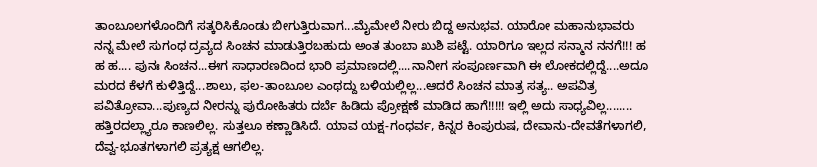ತಾಂಬೂಲಗಳೊಂದಿಗೆ ಸತ್ಕರಿಸಿಕೊಂಡು ಬೀಗುತ್ತಿರುವಾಗ...ಮೈಮೇಲೆ ನೀರು ಬಿದ್ದ ಅನುಭವ. ಯಾರೋ ಮಹಾನುಭಾವರು ನನ್ನ ಮೇಲೆ ಸುಗಂಧ ದ್ರವ್ಯದ ಸಿಂಚನ ಮಾಡುತ್ತಿರಬಹುದು ಅಂತ ತುಂಬಾ ಖುಶಿ ಪಟ್ಟೆ. ಯಾರಿಗೂ ಇಲ್ಲದ ಸನ್ಮಾನ ನನಗೆ!!! ಹ ಹ ಹ.... ಪುನಃ ಸಿಂಚನ...ಈಗ ಸಾಧಾರಣದಿಂದ ಭಾರಿ ಪ್ರಮಾಣದಲ್ಲಿ....ನಾನೀಗ ಸಂಪೂರ್ಣವಾಗಿ ಈ ಲೋಕದಲ್ಲಿದ್ದೆ....ಅದೂ ಮರದ ಕೆಳಗೆ ಕುಳಿತ್ತಿದ್ದೆ...ಶಾಲು, ಫಲ-ತಾಂಬೂಲ ಎಂಥದ್ದು ಬಳಿಯಲ್ಲಿಲ್ಲ...ಆದರೆ ಸಿಂಚನ ಮಾತ್ರ ಸತ್ಯ.. ಅಪವಿತ್ರ ಪವಿತ್ರೋವಾ...ಪುಣ್ಯದ ನೀರನ್ನು ಪುರೋಹಿತರು ದರ್ಬೆ ಹಿಡಿದು ಪ್ರೋಕ್ಷಣೆ ಮಾಡಿದ ಹಾಗೆ!!!!! ಇಲ್ಲಿ ಅದು ಸಾಧ್ಯವಿಲ್ಲ........ ಹತ್ತಿರದಲ್ಲ್ಯಾರೂ ಕಾಣಲಿಲ್ಲ. ಸುತ್ತಲೂ ಕಣ್ಣಾಡಿಸಿದೆ. ಯಾವ ಯಕ್ಷ-ಗಂಧರ್ವ, ಕಿನ್ನರ ಕಿಂಪುರುಷ, ದೇವಾನು-ದೇವತೆಗಳಾಗಲಿ, ದೆವ್ವ-ಭೂತಗಳಾಗಲಿ ಪ್ರತ್ಯಕ್ಷ ಆಗಲಿಲ್ಲ.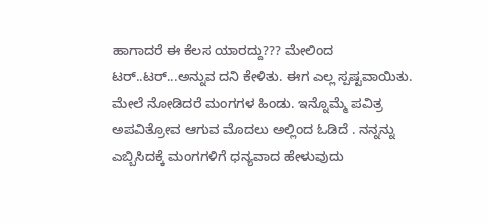ಹಾಗಾದರೆ ಈ ಕೆಲಸ ಯಾರದ್ದು??? ಮೇಲಿಂದ ಟರ್..ಟರ್...ಅನ್ನುವ ದನಿ ಕೇಳಿತು. ಈಗ ಎಲ್ಲ ಸ್ಪಷ್ಟವಾಯಿತು. ಮೇಲೆ ನೋಡಿದರೆ ಮಂಗಗಳ ಹಿಂಡು. ಇನ್ನೊಮ್ಮೆ ಪವಿತ್ರ ಅಪವಿತ್ರೋವ ಆಗುವ ಮೊದಲು ಅಲ್ಲಿಂದ ಓಡಿದೆ . ನನ್ನನ್ನು ಎಬ್ಬಿಸಿದಕ್ಕೆ ಮಂಗಗಳಿಗೆ ಧನ್ಯವಾದ ಹೇಳುವುದು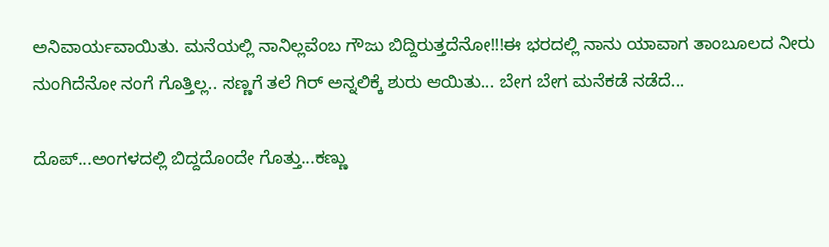ಅನಿವಾರ್ಯವಾಯಿತು. ಮನೆಯಲ್ಲಿ ನಾನಿಲ್ಲವೆಂಬ ಗೌಜು ಬಿದ್ದಿರುತ್ತದೆನೋ!!!ಈ ಭರದಲ್ಲಿ ನಾನು ಯಾವಾಗ ತಾಂಬೂಲದ ನೀರು ನುಂಗಿದೆನೋ ನಂಗೆ ಗೊತ್ತಿಲ್ಲ.. ಸಣ್ಣಗೆ ತಲೆ ಗಿರ್ ಅನ್ನಲಿಕ್ಕೆ ಶುರು ಆಯಿತು... ಬೇಗ ಬೇಗ ಮನೆಕಡೆ ನಡೆದೆ...

ದೊಪ್...ಅಂಗಳದಲ್ಲಿ ಬಿದ್ದದೊಂದೇ ಗೊತ್ತು...ಕಣ್ಣು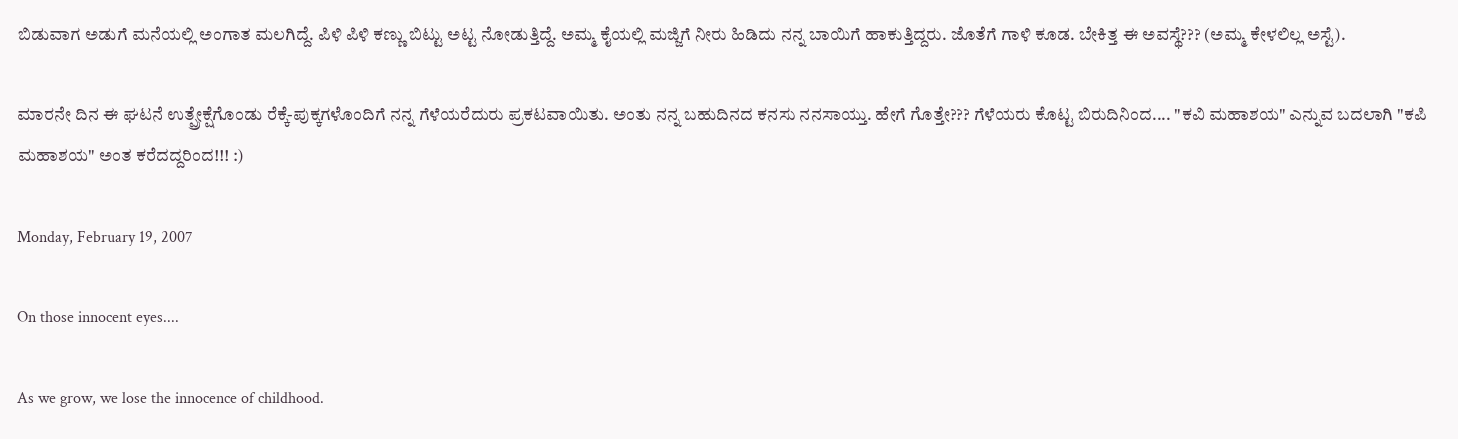ಬಿಡುವಾಗ ಅಡುಗೆ ಮನೆಯಲ್ಲಿ ಅಂಗಾತ ಮಲಗಿದ್ದೆ. ಪಿಳಿ ಪಿಳಿ ಕಣ್ಣು ಬಿಟ್ಟು ಅಟ್ಟ ನೋಡುತ್ತಿದ್ದೆ. ಅಮ್ಮ ಕೈಯಲ್ಲಿ ಮಜ್ಜಿಗೆ ನೀರು ಹಿಡಿದು ನನ್ನ ಬಾಯಿಗೆ ಹಾಕುತ್ತಿದ್ದರು. ಜೊತೆಗೆ ಗಾಳಿ ಕೂಡ. ಬೇಕಿತ್ತ ಈ ಅವಸ್ಥೆ??? (ಅಮ್ಮ ಕೇಳಲಿಲ್ಲ ಅಸ್ಟೆ).

ಮಾರನೇ ದಿನ ಈ ಘಟನೆ ಉತ್ಪ್ರೇಕ್ಷೆಗೊಂಡು ರೆಕ್ಕೆ-ಪುಕ್ಕಗಳೊಂದಿಗೆ ನನ್ನ ಗೆಳೆಯರೆದುರು ಪ್ರಕಟವಾಯಿತು. ಅಂತು ನನ್ನ ಬಹುದಿನದ ಕನಸು ನನಸಾಯ್ತು. ಹೇಗೆ ಗೊತ್ತೇ??? ಗೆಳೆಯರು ಕೊಟ್ಟ ಬಿರುದಿನಿಂದ.... "ಕವಿ ಮಹಾಶಯ" ಎನ್ನುವ ಬದಲಾಗಿ "ಕಪಿ ಮಹಾಶಯ" ಅಂತ ಕರೆದದ್ದರಿಂದ!!! :)

Monday, February 19, 2007

On those innocent eyes....

As we grow, we lose the innocence of childhood.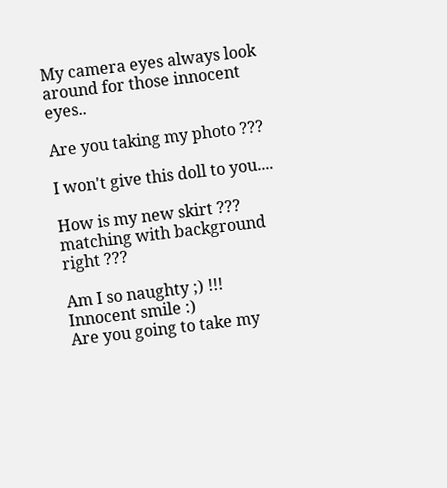My camera eyes always look around for those innocent eyes..

Are you taking my photo ???

I won't give this doll to you....

How is my new skirt ??? matching with background right ???

Am I so naughty ;) !!!
Innocent smile :)
Are you going to take my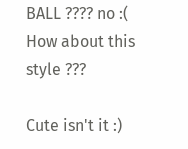BALL ???? no :(
How about this style ???

Cute isn't it :)